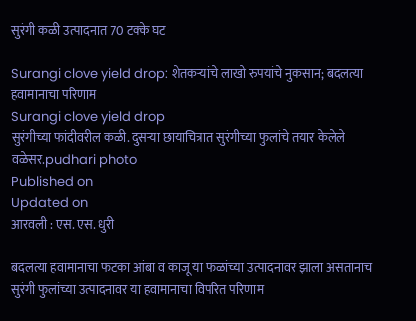सुरंगी कळी उत्पादनात 70 टक्के घट

Surangi clove yield drop: शेतकर्‍यांचे लाखो रुपयांचे नुकसान; बदलत्या हवामानाचा परिणाम
Surangi clove yield drop
सुरंगीच्या फांदीवरील कळी. दुसर्‍या छायाचित्रात सुरंगीच्या फुलांचे तयार केलेले वळेसर.pudhari photo
Published on
Updated on
आरवली : एस. एस. धुरी

बदलत्या हवामानाचा फटका आंबा व काजू या फळांच्या उत्पादनावर झाला असतानाच सुरंगी फुलांच्या उत्पादनावर या हवामानाचा विपरित परिणाम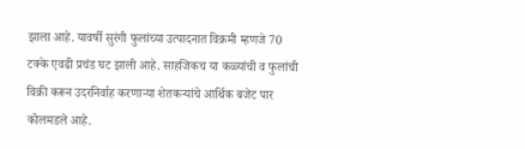झाला आहे. यावर्षी सुरंगी फुलांच्या उत्पादनात विक्रमी म्हणजे 70 टक्के एवढी प्रचंड घट झाली आहे. साहजिकच या कळ्यांची व फुलांची विक्री करून उदरनिर्वाह करणार्‍या शेतकर्‍यांचे आर्थिक बजेट पार कोलमडले आहे.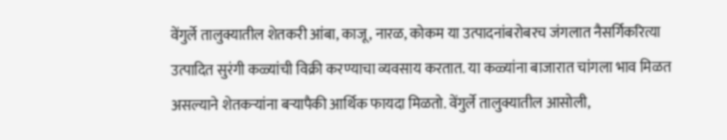वेंगुर्ले तालुक्यातील शेतकरी आंबा, काजू, नारळ, कोकम या उत्पादनांबरोबरच जंगलात नैसर्गिकरित्या उत्पादित सुरंगी कळ्यांची विक्री करण्याचा व्यवसाय करतात. या कळ्यांना बाजारात चांगला भाव मिळत असल्याने शेतकर्‍यांना बर्‍यापैकी आर्थिक फायदा मिळतो. वेंगुर्ले तालुक्यातील आसोली,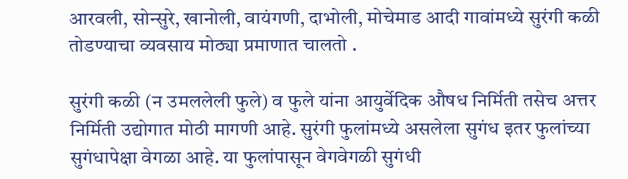आरवली, सोन्सुरे, खानोली, वायंगणी, दाभोली, मोचेमाड आदी गावांमध्ये सुरंगी कळी तोडण्याचा व्यवसाय मोठ्या प्रमाणात चालतो .

सुरंगी कळी (न उमललेली फुले) व फुले यांना आयुर्वेदिक औषध निर्मिती तसेच अत्तर निर्मिती उद्योगात मोठी मागणी आहे. सुरंगी फुलांमध्ये असलेला सुगंध इतर फुलांच्या सुगंधापेक्षा वेगळा आहे. या फुलांपासून वेगवेगळी सुगंधी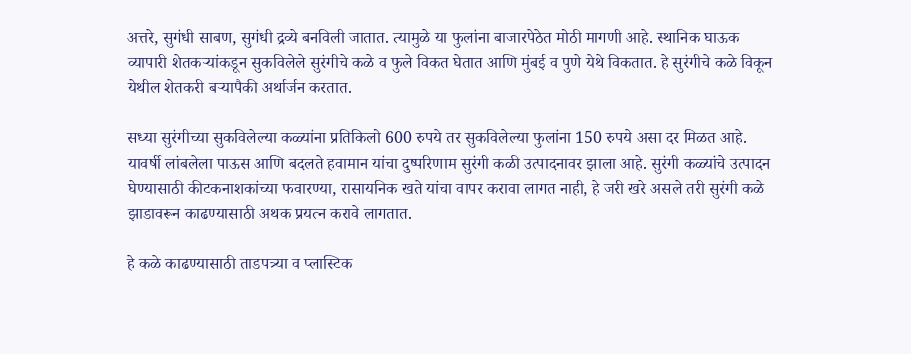अत्तरे, सुगंधी साबण, सुगंधी द्रव्ये बनविली जातात. त्यामुळे या फुलांना बाजारपेठेत मोठी मागणी आहे. स्थानिक घाऊक व्यापारी शेतकर्‍यांकडून सुकविलेले सुरंगीचे कळे व फुले विकत घेतात आणि मुंबई व पुणे येथे विकतात. हे सुरंगीचे कळे विकून येथील शेतकरी बर्‍यापैकी अर्थार्जन करतात.

सध्या सुरंगीच्या सुकविलेल्या कळ्यांना प्रतिकिलो 600 रुपये तर सुकविलेल्या फुलांना 150 रुपये असा दर मिळत आहे. यावर्षी लांबलेला पाऊस आणि बदलते हवामान यांचा दुष्परिणाम सुरंगी कळी उत्पादनावर झाला आहे. सुरंगी कळ्यांचे उत्पादन घेण्यासाठी कीटकनाशकांच्या फवारण्या, रासायनिक खते यांचा वापर करावा लागत नाही, हे जरी खरे असले तरी सुरंगी कळे झाडावरून काढण्यासाठी अथक प्रयत्न करावे लागतात.

हे कळे काढण्यासाठी ताडपत्र्या व प्लास्टिक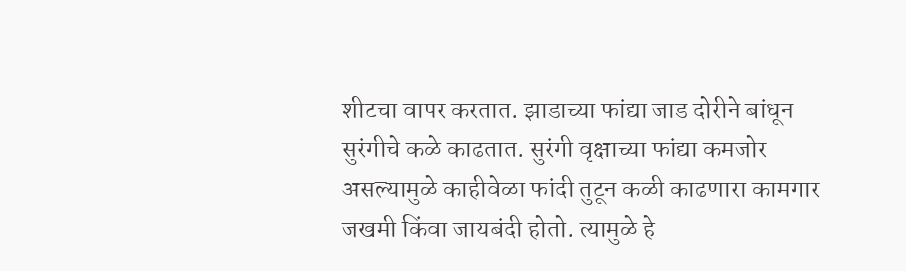शीटचा वापर करतात. झाडाच्या फांद्या जाड दोरीने बांधून सुरंगीचे कळे काढतात. सुरंगी वृक्षाच्या फांद्या कमजोर असल्यामुळे काहीवेळा फांदी तुटून कळी काढणारा कामगार जखमी किंवा जायबंदी होतो. त्यामुळे हे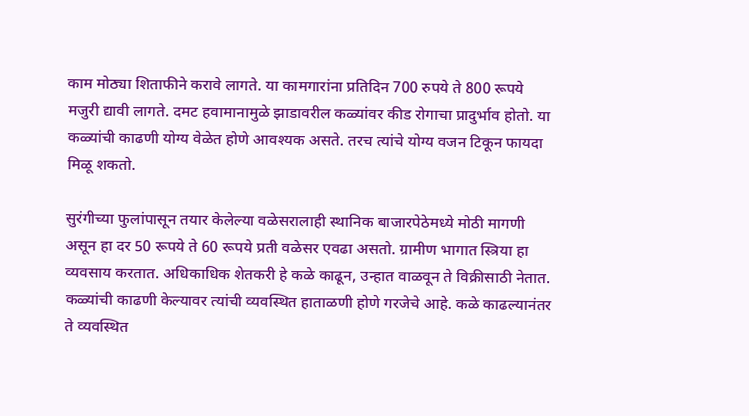काम मोठ्या शिताफीने करावे लागते. या कामगारांना प्रतिदिन 700 रुपये ते 800 रूपये मजुरी द्यावी लागते. दमट हवामानामुळे झाडावरील कळ्यांवर कीड रोगाचा प्रादुर्भाव होतो. या कळ्यांची काढणी योग्य वेळेत होणे आवश्यक असते. तरच त्यांचे योग्य वजन टिकून फायदा मिळू शकतो.

सुरंगीच्या फुलांपासून तयार केलेल्या वळेसरालाही स्थानिक बाजारपेठेमध्ये मोठी मागणी असून हा दर 50 रूपये ते 60 रूपये प्रती वळेसर एवढा असतो. ग्रामीण भागात स्त्रिया हा व्यवसाय करतात. अधिकाधिक शेतकरी हे कळे काढून, उन्हात वाळवून ते विक्रीसाठी नेतात. कळ्यांची काढणी केल्यावर त्यांची व्यवस्थित हाताळणी होणे गरजेचे आहे. कळे काढल्यानंतर ते व्यवस्थित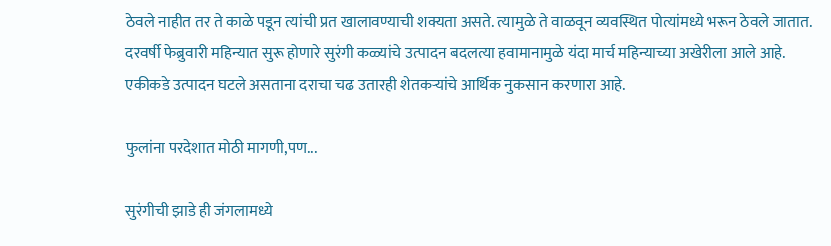ठेवले नाहीत तर ते काळे पडून त्यांची प्रत खालावण्याची शक्यता असते. त्यामुळे ते वाळवून व्यवस्थित पोत्यांमध्ये भरून ठेवले जातात. दरवर्षी फेब्रुवारी महिन्यात सुरू होणारे सुरंगी कळ्यांचे उत्पादन बदलत्या हवामानामुळे यंदा मार्च महिन्याच्या अखेरीला आले आहे. एकीकडे उत्पादन घटले असताना दराचा चढ उतारही शेतकर्‍यांचे आर्थिक नुकसान करणारा आहे.

फुलांना परदेशात मोठी मागणी,पण...

सुरंगीची झाडे ही जंगलामध्ये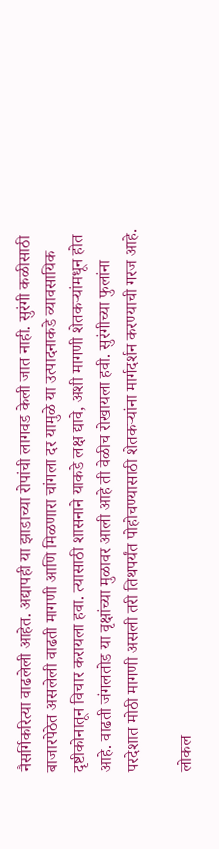नैसर्गिकरित्या वाढलेली आहेत. अद्यापही या झाडाच्या रोपांची लागवड केली जात नाही. सुरंगी कळीसाठी बाजारपेठेत असलेली वाढती मागणी आणि मिळणारा चांगला दर यामुळे या उत्पादनाकडे व्यावसायिक दृष्टीकोनातून विचार करायला हवा. त्यासाठी शासनाने याकडे लक्ष द्यावे, अशी मागणी शेतकर्‍यांमधून होत आहे. वाढती जंगलतोड या वृक्षांच्या मुळावर आली आहे ती वेळीच रोखायला हवी. सुरंगीच्या फुलांना परदेशात मोठी मागणी असली तरी तिथपर्यंत पोहोचण्यासाठी शेतकर्‍यांना मार्गदर्शन करण्याची गरज आहे.

लोकल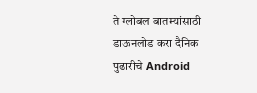ते ग्लोबल बातम्यांसाठी डाऊनलोड करा दैनिक पुढारीचे Android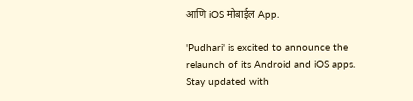आणि iOS मोबाईल App.

'Pudhari' is excited to announce the relaunch of its Android and iOS apps. Stay updated with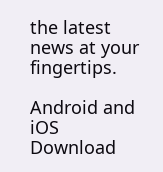the latest news at your fingertips.

Android and iOS Download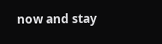now and stay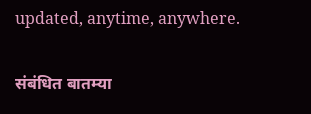updated, anytime, anywhere.

संबंधित बातम्या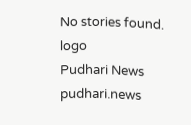No stories found.
logo
Pudhari News
pudhari.news